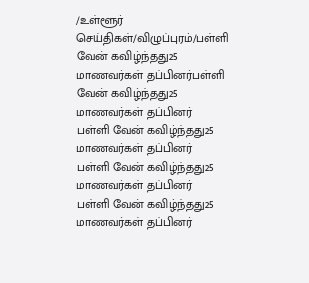/உள்ளூர் செய்திகள்/விழுப்புரம்/பள்ளி வேன் கவிழ்ந்தது25 மாணவர்கள் தப்பினர்பள்ளி வேன் கவிழ்ந்தது25 மாணவர்கள் தப்பினர்
பள்ளி வேன் கவிழ்ந்தது25 மாணவர்கள் தப்பினர்
பள்ளி வேன் கவிழ்ந்தது25 மாணவர்கள் தப்பினர்
பள்ளி வேன் கவிழ்ந்தது25 மாணவர்கள் தப்பினர்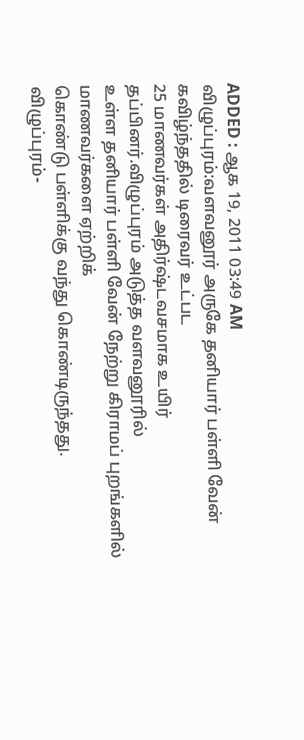ADDED : ஆக 19, 2011 03:49 AM
விழுப்புரம்:வளவனூர் அருகே தனியார் பள்ளி வேன் கவிழ்ந்ததில் டிரைவர் உட்பட
25 மாணவர்கள் அதிர்ஷ்டவசமாக உயிர் தப்பினர்.விழுப்புரம் அடுத்த வளவனூரில்
உள்ள தனியார் பள்ளி வேன் நேற்று கிராமப் புறங்களில் மாணவர்களை ஏற்றிக்
கொண்டு பள்ளிக்கு வந்து கொண்டிருந்தது.
விழுப்புரம்-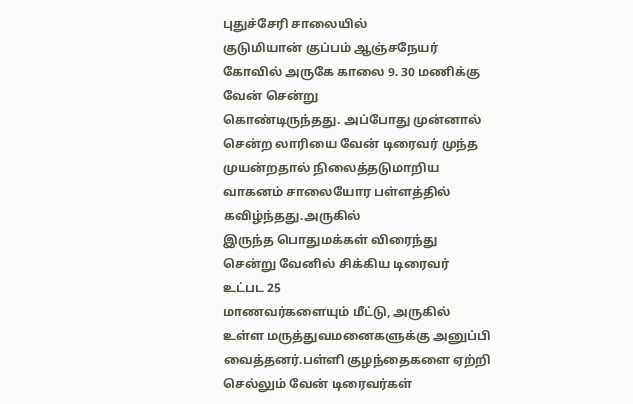புதுச்சேரி சாலையில்
குடுமியான் குப்பம் ஆஞ்சநேயர் கோவில் அருகே காலை 9. 30 மணிக்கு வேன் சென்று
கொண்டிருந்தது. அப்போது முன்னால் சென்ற லாரியை வேன் டிரைவர் முந்த
முயன்றதால் நிலைத்தடுமாறிய வாகனம் சாலையோர பள்ளத்தில் கவிழ்ந்தது.அருகில்
இருந்த பொதுமக்கள் விரைந்து சென்று வேனில் சிக்கிய டிரைவர் உட்பட 25
மாணவர்களையும் மீட்டு, அருகில் உள்ள மருத்துவமனைகளுக்கு அனுப்பி
வைத்தனர்.பள்ளி குழந்தைகளை ஏற்றி செல்லும் வேன் டிரைவர்கள்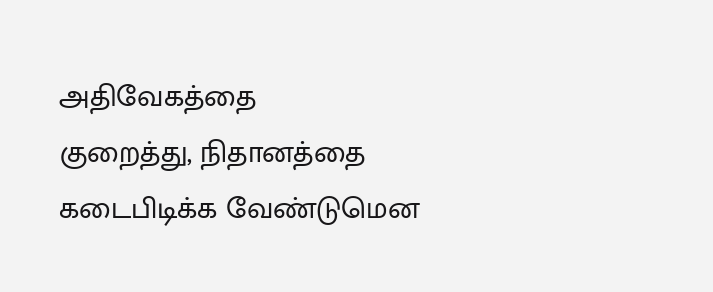அதிவேகத்தை
குறைத்து, நிதானத்தை கடைபிடிக்க வேண்டுமென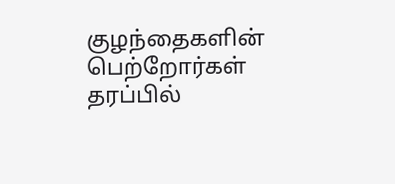குழந்தைகளின் பெற்றோர்கள்
தரப்பில்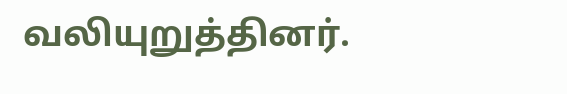வலியுறுத்தினர்.